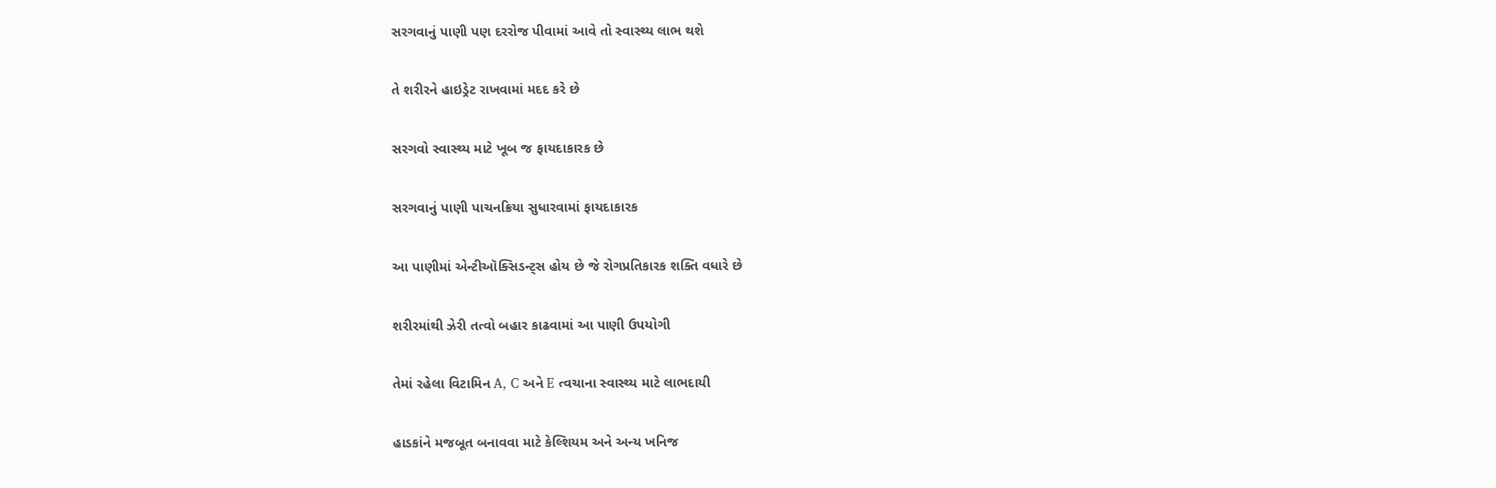સરગવાનું પાણી પણ દરરોજ પીવામાં આવે તો સ્વાસ્થ્ય લાભ થશે

તે શરીરને હાઇડ્રેટ રાખવામાં મદદ કરે છે

સરગવો સ્વાસ્થ્ય માટે ખૂબ જ ફાયદાકારક છે

સરગવાનું પાણી પાચનક્રિયા સુધારવામાં ફાયદાકારક

આ પાણીમાં એન્ટીઑક્સિડન્ટ્સ હોય છે જે રોગપ્રતિકારક શક્તિ વધારે છે

શરીરમાંથી ઝેરી તત્વો બહાર કાઢવામાં આ પાણી ઉપયોગી

તેમાં રહેલા વિટામિન A, C અને E ત્વચાના સ્વાસ્થ્ય માટે લાભદાયી

હાડકાંને મજબૂત બનાવવા માટે કેલ્શિયમ અને અન્ય ખનિજ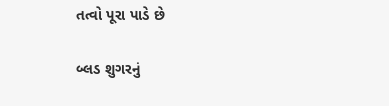તત્વો પૂરા પાડે છે

બ્લડ શુગરનું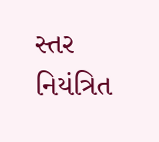સ્તર નિયંત્રિત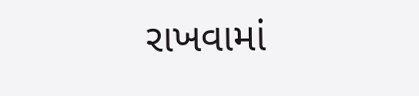રાખવામાં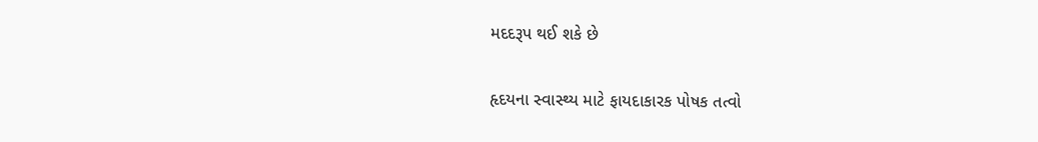મદદરૂપ થઈ શકે છે

હૃદયના સ્વાસ્થ્ય માટે ફાયદાકારક પોષક તત્વો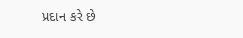પ્રદાન કરે છે